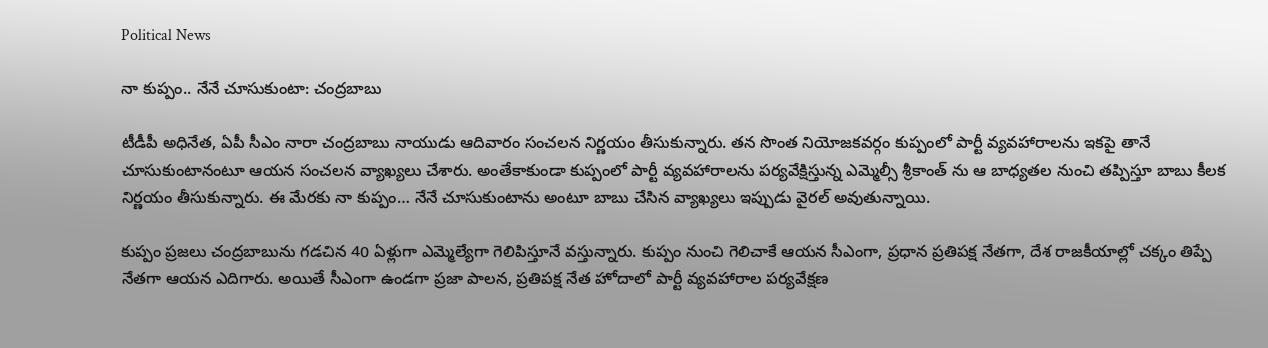Political News

నా కుప్పం.. నేనే చూసుకుంటా: చంద్రబాబు

టీడీపీ అధినేత, ఏపీ సీఎం నారా చంద్రబాబు నాయుడు ఆదివారం సంచలన నిర్ణయం తీసుకున్నారు. తన సొంత నియోజకవర్గం కుప్పంలో పార్టీ వ్యవహారాలను ఇకపై తానే చూసుకుంటానంటూ ఆయన సంచలన వ్యాఖ్యలు చేశారు. అంతేకాకుండా కుప్పంలో పార్టీ వ్యవహారాలను పర్యవేక్షిస్తున్న ఎమ్మెల్సీ శ్రీకాంత్ ను ఆ బాధ్యతల నుంచి తప్పిస్తూ బాబు కీలక నిర్ణయం తీసుకున్నారు. ఈ మేరకు నా కుప్పం… నేనే చూసుకుంటాను అంటూ బాబు చేసిన వ్యాఖ్యలు ఇప్పుడు వైరల్ అవుతున్నాయి.

కుప్పం ప్రజలు చంద్రబాబును గడచిన 40 ఏళ్లుగా ఎమ్మెల్యేగా గెలిపిస్తూనే వస్తున్నారు. కుప్పం నుంచి గెలిచాకే ఆయన సీఎంగా, ప్రధాన ప్రతిపక్ష నేతగా, దేశ రాజకీయాల్లో చక్కం తిప్పే నేతగా ఆయన ఎదిగారు. అయితే సీఎంగా ఉండగా ప్రజా పాలన, ప్రతిపక్ష నేత హోదాలో పార్టీ వ్యవహారాల పర్యవేక్షణ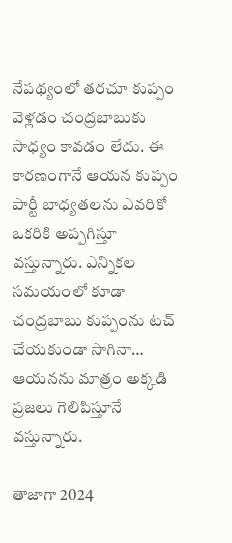నేపథ్యంలో తరచూ కుప్పం వెళ్లడం చంద్రబాబుకు సాధ్యం కావడం లేదు. ఈ కారణంగానే ఆయన కుప్పం పార్టీ బాధ్యతలను ఎవరికో ఒకరికి అప్పగిస్తూ వస్తున్నారు. ఎన్నికల సమయంలో కూడా చంద్రబాబు కుప్పంను టచ్ చేయకుండా సాగినా… ఆయనను మాత్రం అక్కడి ప్రజలు గెలిపిస్తూనే వస్తున్నారు.

తాజాగా 2024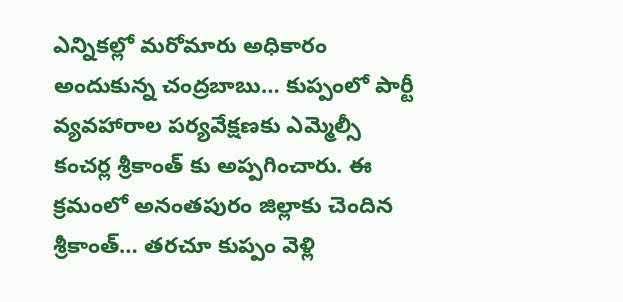ఎన్నికల్లో మరోమారు అధికారం అందుకున్న చంద్రబాబు… కుప్పంలో పార్టీ వ్యవహారాల పర్యవేక్షణకు ఎమ్మెల్సీ కంచర్ల శ్రీకాంత్ కు అప్పగించారు. ఈ క్రమంలో అనంతపురం జిల్లాకు చెందిన శ్రీకాంత్… తరచూ కుప్పం వెళ్లి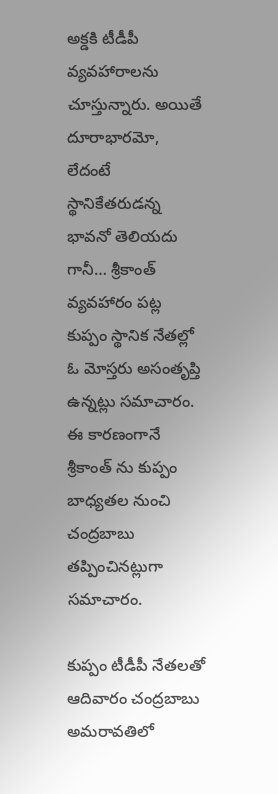అక్డకి టీడీపీ వ్యవహారాలను చూస్తున్నారు. అయితే దూరాభారమో, లేదంటే స్థానికేతరుడన్న భావనో తెలియదు గానీ… శ్రీకాంత్ వ్యవహారం పట్ల కుప్పం స్థానిక నేతల్లో ఓ మోస్తరు అసంతృప్తి ఉన్నట్లు సమాచారం. ఈ కారణంగానే శ్రీకాంత్ ను కుప్పం బాధ్యతల నుంచి చంద్రబాబు తప్పించినట్లుగా సమాచారం.

కుప్పం టీడీపీ నేతలతో ఆదివారం చంద్రబాబు అమరావతిలో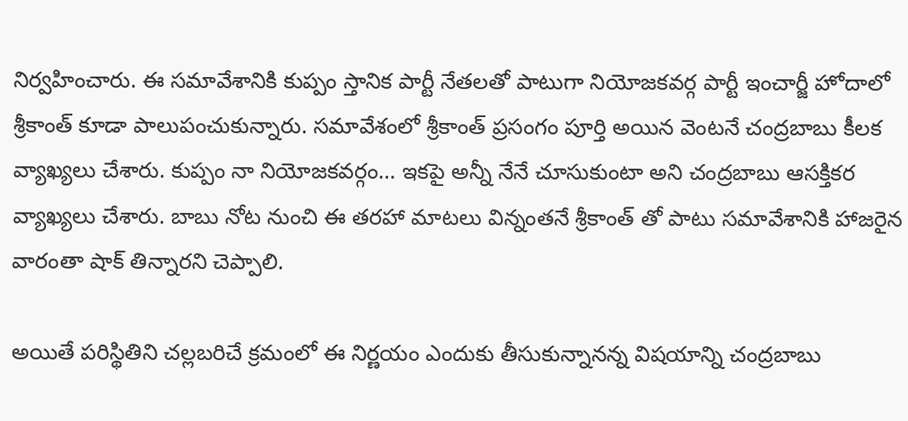నిర్వహించారు. ఈ సమావేశానికి కుప్పం స్తానిక పార్టీ నేతలతో పాటుగా నియోజకవర్గ పార్టీ ఇంచార్జీ హోదాలో శ్రీకాంత్ కూడా పాలుపంచుకున్నారు. సమావేశంలో శ్రీకాంత్ ప్రసంగం పూర్తి అయిన వెంటనే చంద్రబాబు కీలక వ్యాఖ్యలు చేశారు. కుప్పం నా నియోజకవర్గం… ఇకపై అన్నీ నేనే చూసుకుంటా అని చంద్రబాబు ఆసక్తికర వ్యాఖ్యలు చేశారు. బాబు నోట నుంచి ఈ తరహా మాటలు విన్నంతనే శ్రీకాంత్ తో పాటు సమావేశానికి హాజరైన వారంతా షాక్ తిన్నారని చెప్పాలి.

అయితే పరిస్థితిని చల్లబరిచే క్రమంలో ఈ నిర్ణయం ఎందుకు తీసుకున్నానన్న విషయాన్ని చంద్రబాబు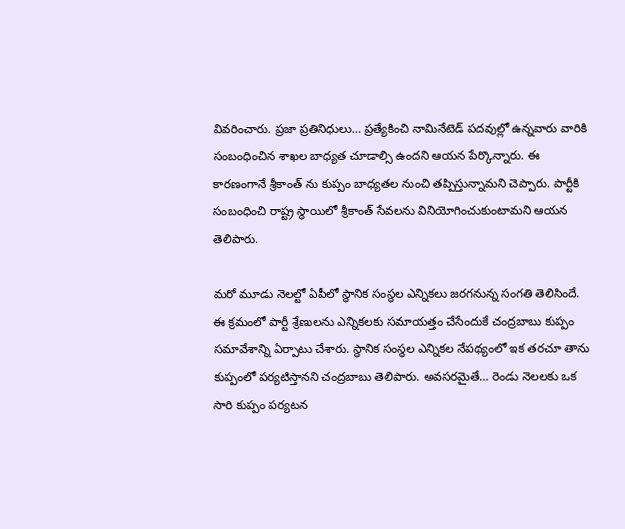వివరించారు. ప్రజా ప్రతినిధులు… ప్రత్యేకించి నామినేటెడ్ పదవుల్లో ఉన్నవారు వారికి సంబంధించిన శాఖల బాధ్యత చూడాల్సి ఉందని ఆయన పేర్కొన్నారు. ఈ కారణంగానే శ్రీకాంత్ ను కుప్పం బాధ్యతల నుంచి తప్పిస్తున్నామని చెప్పారు. పార్టీకి సంబంధించి రాష్ట్ర స్థాయిలో శ్రీకాంత్ సేవలను వినియోగించుకుంటామని ఆయన తెలిపారు.

మరో మూడు నెలల్టో ఏపీలో స్థానిక సంస్థల ఎన్నికలు జరగనున్న సంగతి తెలిసిందే. ఈ క్రమంలో పార్టీ శ్రేణులను ఎన్నికలకు సమాయత్తం చేసేందుకే చంద్రబాబు కుప్పం సమావేశాన్ని ఏర్పాటు చేశారు. స్థానిక సంస్థల ఎన్నికల నేపథ్యంలో ఇక తరచూ తాను కుప్పంలో పర్యటిస్తానని చంద్రబాబు తెలిపారు. అవసరమైతే… రెండు నెలలకు ఒక సారి కుప్పం పర్యటన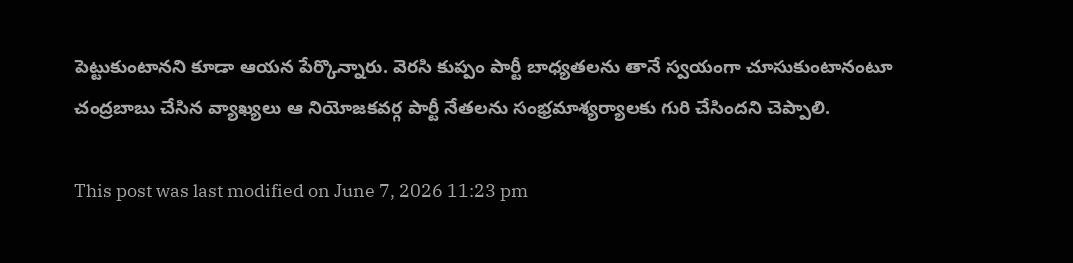పెట్టుకుంటానని కూడా ఆయన పేర్కొన్నారు. వెరసి కుప్పం పార్టీ బాధ్యతలను తానే స్వయంగా చూసుకుంటానంటూ చంద్రబాబు చేసిన వ్యాఖ్యలు ఆ నియోజకవర్గ పార్టీ నేతలను సంభ్రమాశ్యర్యాలకు గురి చేసిందని చెప్పాలి.

This post was last modified on June 7, 2026 11:23 pm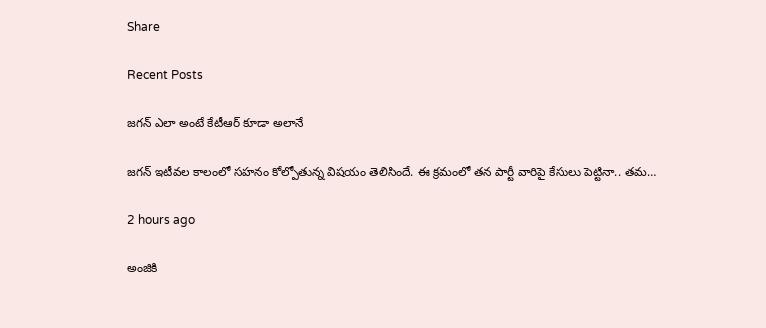Share

Recent Posts

జగన్ ఎలా అంటే కేటీఆర్ కూడా అలానే

జగన్ ఇటీవ‌ల కాలంలో స‌హ‌నం కోల్పోతున్న విష‌యం తెలిసిందే. ఈ క్ర‌మంలో త‌న పార్టీ వారిపై కేసులు పెట్టినా.. త‌మ…

2 hours ago

అంజికి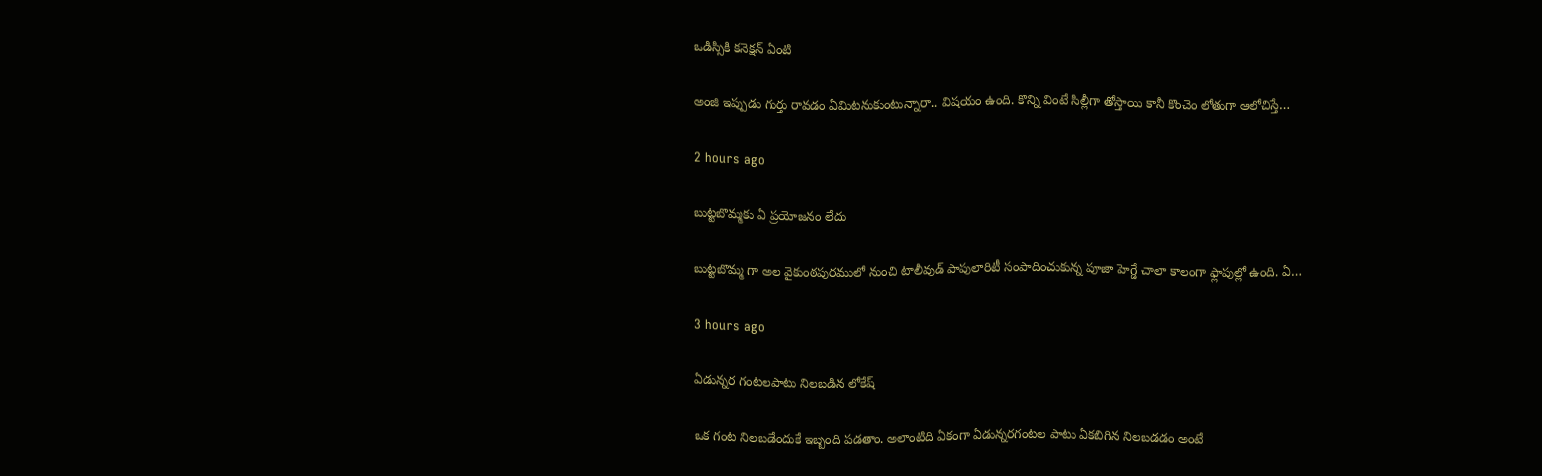ఒడిస్సికి కనెక్షన్ ఏంటి

అంజి ఇప్పుడు గుర్తు రావడం ఏమిటనుకుంటున్నారా.. విషయం ఉంది. కొన్ని వింటే సిల్లీగా తోస్తాయి కానీ కొంచెం లోతుగా ఆలోచిస్తే…

2 hours ago

బుట్టబొమ్మకు ఏ ప్రయోజనం లేదు

బుట్టబొమ్మ గా అల వైకుంఠపురములో నుంచి టాలీవుడ్ పాపులారిటీ సంపాదించుకున్న పూజా హెగ్డే చాలా కాలంగా ఫ్లాపుల్లో ఉంది. ఏ…

3 hours ago

ఏడున్న‌ర గంట‌ల‌పాటు నిల‌బ‌డిన లోకేష్‌

ఒక గంట నిల‌బ‌డేందుకే ఇబ్బంది ప‌డ‌తాం. అలాంటిది ఏకంగా ఏడున్న‌ర‌గంట‌ల పాటు ఏక‌బిగిన నిల‌బ‌డ‌డం అంటే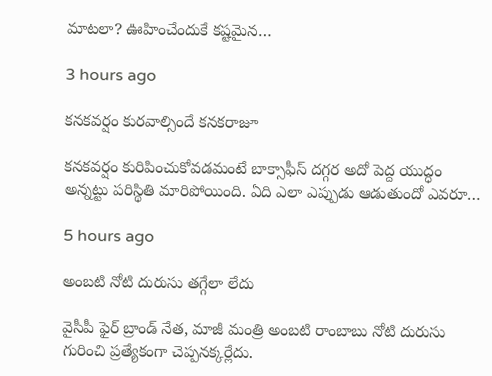మాట‌లా? ఊహించేందుకే క‌ష్ట‌మైన…

3 hours ago

కనకవర్షం కురవాల్సిందే కనకరాజూ

కనకవర్షం కురిపించుకోవడమంటే బాక్సాఫీస్ దగ్గర అదో పెద్ద యుద్ధం అన్నట్టు పరిస్థితి మారిపోయింది. ఏది ఎలా ఎప్పుడు ఆడుతుందో ఎవరూ…

5 hours ago

అంబటి నోటి దురుసు తగ్గేలా లేదు

వైసీపీ ఫైర్ బ్రాండ్ నేత, మాజీ మంత్రి అంబటి రాంబాబు నోటి దురుసు గురించి ప్రత్యేకంగా చెప్పనక్కర్లేదు.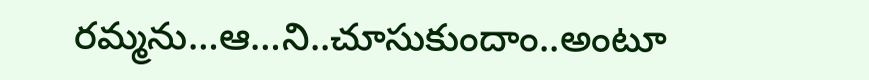రమ్మను…ఆ…ని..చూసుకుందాం..అంటూ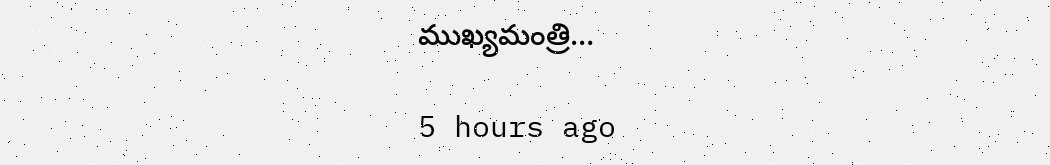ముఖ్యమంత్రి…

5 hours ago